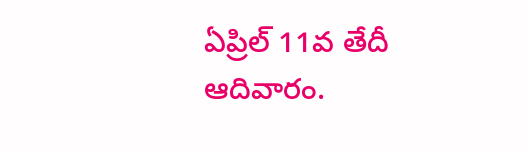ఏప్రిల్ 11వ తేదీ ఆదివారం.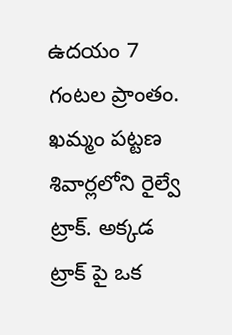ఉదయం 7 గంటల ప్రాంతం. ఖమ్మం పట్టణ శివార్లలోని రైల్వే ట్రాక్. అక్కడ ట్రాక్ పై ఒక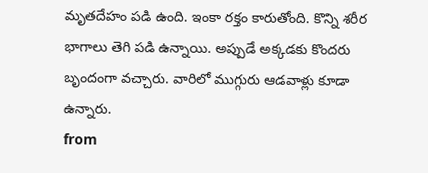మృతదేహం పడి ఉంది. ఇంకా రక్తం కారుతోంది. కొన్ని శరీర భాగాలు తెగి పడి ఉన్నాయి. అప్పుడే అక్కడకు కొందరు బృందంగా వచ్చారు. వారిలో ముగ్గురు ఆడవాళ్లు కూడా ఉన్నారు.
from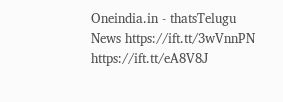Oneindia.in - thatsTelugu News https://ift.tt/3wVnnPN
https://ift.tt/eA8V8J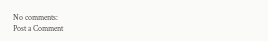No comments:
Post a Comment